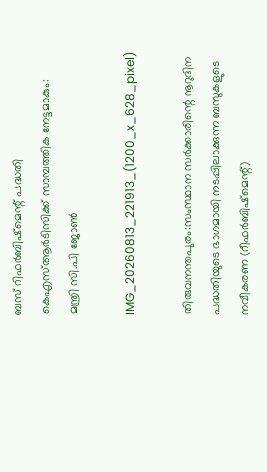ബസ് റിഫർബിഷ്മെന്റ് പദ്ധതി കെഎസ്ആർടിസിക്ക് സാമ്പത്തിക നേട്ടമാകും: മന്ത്രി സി.പി ജോൺ

IMG_20260813_221913_(1200_x_628_pixel)

തിരുവനന്തപുരം:സംസ്ഥാന സർക്കാരിന്റെ നൂറുദിന പദ്ധതിയുടെ ഭാഗമായി നടപ്പിലാക്കുന്ന ബസുകളുടെ നവീകരണ (റീഫർബിഷ്‌മെന്റ്)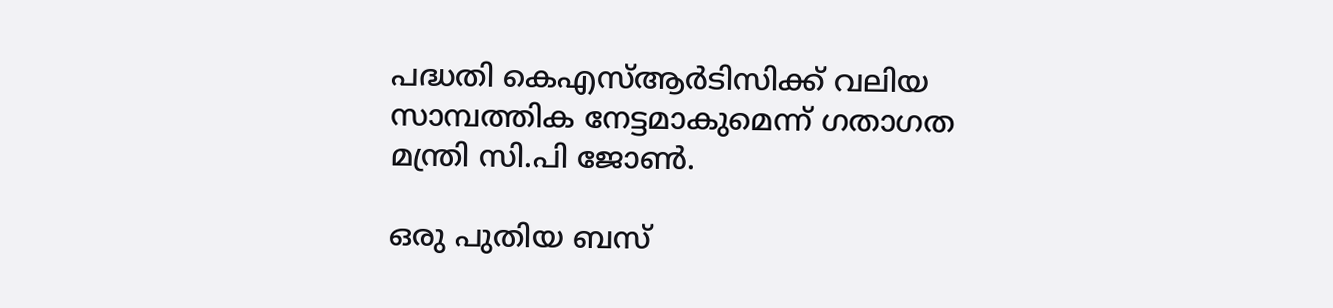പദ്ധതി കെഎസ്ആർടിസിക്ക് വലിയ സാമ്പത്തിക നേട്ടമാകുമെന്ന് ഗതാഗത മന്ത്രി സി.പി ജോൺ.

ഒരു പുതിയ ബസ്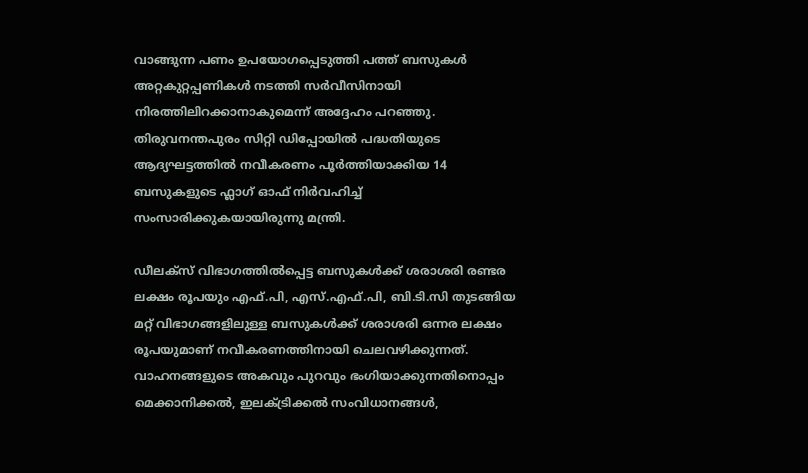വാങ്ങുന്ന പണം ഉപയോഗപ്പെടുത്തി പത്ത് ബസുകൾ അറ്റകുറ്റപ്പണികൾ നടത്തി സർവീസിനായി നിരത്തിലിറക്കാനാകുമെന്ന് അദ്ദേഹം പറഞ്ഞു. തിരുവനന്തപുരം സിറ്റി ഡിപ്പോയിൽ പദ്ധതിയുടെ ആദ്യഘട്ടത്തിൽ നവീകരണം പൂർത്തിയാക്കിയ 14 ബസുകളുടെ ഫ്ലാഗ് ഓഫ് നിർവഹിച്ച് സംസാരിക്കുകയായിരുന്നു മന്ത്രി.

ഡീലക്സ് വിഭാഗത്തിൽപ്പെട്ട ബസുകൾക്ക് ശരാശരി രണ്ടര ലക്ഷം രൂപയും എഫ്.പി, എസ്.എഫ്.പി, ബി.ടി.സി തുടങ്ങിയ മറ്റ് വിഭാഗങ്ങളിലുള്ള ബസുകൾക്ക് ശരാശരി ഒന്നര ലക്ഷം രൂപയുമാണ് നവീകരണത്തിനായി ചെലവഴിക്കുന്നത്. വാഹനങ്ങളുടെ അകവും പുറവും ഭംഗിയാക്കുന്നതിനൊപ്പം മെക്കാനിക്കൽ, ഇലക്ട്രിക്കൽ സംവിധാനങ്ങൾ,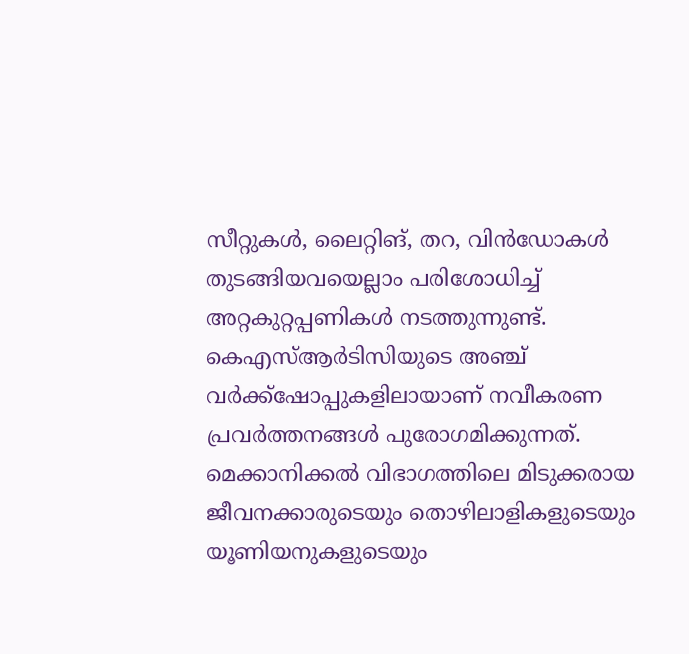സീറ്റുകൾ, ലൈറ്റിങ്, തറ, വിൻഡോകൾ തുടങ്ങിയവയെല്ലാം പരിശോധിച്ച് അറ്റകുറ്റപ്പണികൾ നടത്തുന്നുണ്ട്. കെഎസ്ആർടിസിയുടെ അഞ്ച് വർക്ക്ഷോപ്പുകളിലായാണ് നവീകരണ പ്രവർത്തനങ്ങൾ പുരോഗമിക്കുന്നത്. മെക്കാനിക്കൽ വിഭാഗത്തിലെ മിടുക്കരായ ജീവനക്കാരുടെയും തൊഴിലാളികളുടെയും യൂണിയനുകളുടെയും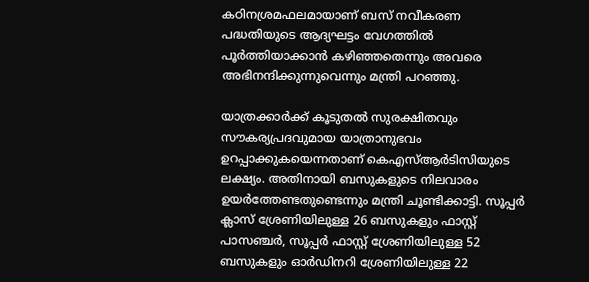കഠിനശ്രമഫലമായാണ് ബസ് നവീകരണ പദ്ധതിയുടെ ആദ്യഘട്ടം വേഗത്തിൽ പൂർത്തിയാക്കാൻ കഴിഞ്ഞതെന്നും അവരെ അഭിനന്ദിക്കുന്നുവെന്നും മന്ത്രി പറഞ്ഞു.

യാത്രക്കാർക്ക് കൂടുതൽ സുരക്ഷിതവും സൗകര്യപ്രദവുമായ യാത്രാനുഭവം ഉറപ്പാക്കുകയെന്നതാണ് കെഎസ്ആർടിസിയുടെ ലക്ഷ്യം. അതിനായി ബസുകളുടെ നിലവാരം ഉയർത്തേണ്ടതുണ്ടെന്നും മന്ത്രി ചൂണ്ടിക്കാട്ടി. സൂപ്പർ ക്ലാസ് ശ്രേണിയിലുള്ള 26 ബസുകളും ഫാസ്റ്റ് പാസഞ്ചർ, സൂപ്പർ ഫാസ്റ്റ് ശ്രേണിയിലുള്ള 52 ബസുകളും ഓർഡിനറി ശ്രേണിയിലുള്ള 22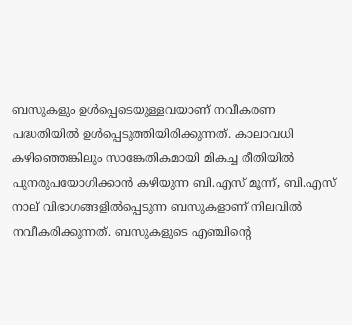ബസുകളും ഉൾപ്പെടെയുള്ളവയാണ് നവീകരണ പദ്ധതിയിൽ ഉൾപ്പെടുത്തിയിരിക്കുന്നത്. കാലാവധി കഴിഞ്ഞെങ്കിലും സാങ്കേതികമായി മികച്ച രീതിയിൽ പുനരുപയോഗിക്കാൻ കഴിയുന്ന ബി.എസ് മൂന്ന്, ബി.എസ് നാല് വിഭാഗങ്ങളിൽപ്പെടുന്ന ബസുകളാണ് നിലവിൽ നവീകരിക്കുന്നത്. ബസുകളുടെ എഞ്ചിന്റെ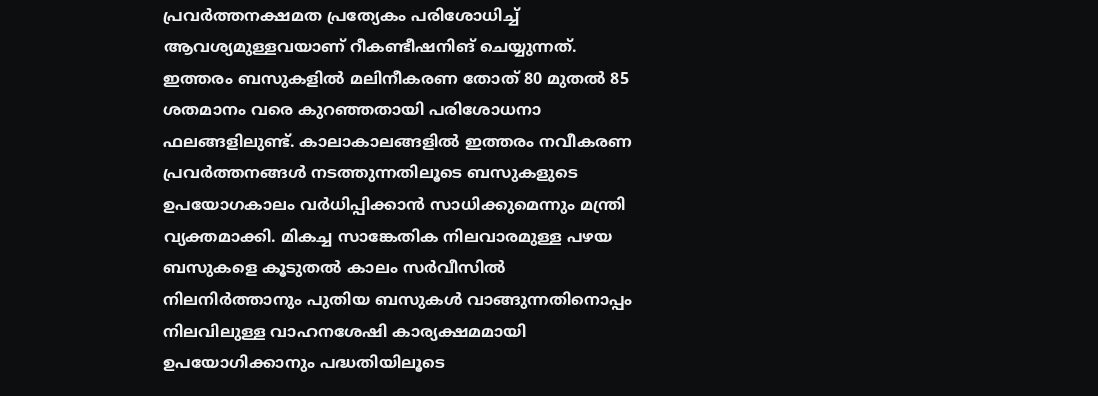പ്രവർത്തനക്ഷമത പ്രത്യേകം പരിശോധിച്ച് ആവശ്യമുള്ളവയാണ് റീകണ്ടീഷനിങ് ചെയ്യുന്നത്. ഇത്തരം ബസുകളിൽ മലിനീകരണ തോത് 80 മുതൽ 85 ശതമാനം വരെ കുറഞ്ഞതായി പരിശോധനാ ഫലങ്ങളിലുണ്ട്. കാലാകാലങ്ങളിൽ ഇത്തരം നവീകരണ പ്രവർത്തനങ്ങൾ നടത്തുന്നതിലൂടെ ബസുകളുടെ ഉപയോഗകാലം വർധിപ്പിക്കാൻ സാധിക്കുമെന്നും മന്ത്രി വ്യക്തമാക്കി. മികച്ച സാങ്കേതിക നിലവാരമുള്ള പഴയ ബസുകളെ കൂടുതൽ കാലം സർവീസിൽ നിലനിർത്താനും പുതിയ ബസുകൾ വാങ്ങുന്നതിനൊപ്പം നിലവിലുള്ള വാഹനശേഷി കാര്യക്ഷമമായി ഉപയോഗിക്കാനും പദ്ധതിയിലൂടെ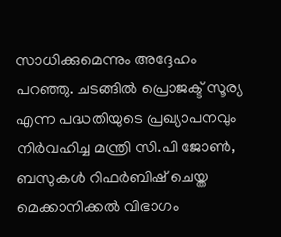സാധിക്കുമെന്നും അദ്ദേഹം പറഞ്ഞു. ചടങ്ങിൽ പ്രൊജക്ട് സൂര്യ എന്ന പദ്ധതിയുടെ പ്രഖ്യാപനവും നിർവഹിച്ച മന്ത്രി സി.പി ജോൺ, ബസുകൾ റിഫർബിഷ് ചെയ്ത മെക്കാനിക്കൽ വിഭാഗം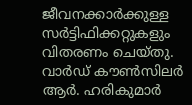ജീവനക്കാർക്കുള്ള സർട്ടിഫിക്കറ്റുകളും വിതരണം ചെയ്തു. വാർഡ് കൗൺസിലർ ആർ. ഹരികുമാർ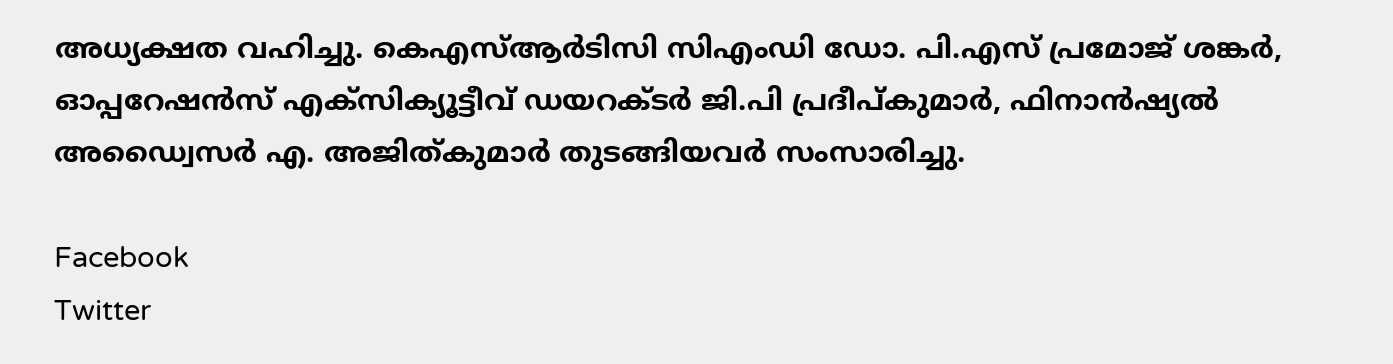അധ്യക്ഷത വഹിച്ചു. കെഎസ്ആർടിസി സിഎംഡി ഡോ. പി.എസ് പ്രമോജ് ശങ്കർ, ഓപ്പറേഷൻസ് എക്സിക്യൂട്ടീവ് ഡയറക്ടർ ജി.പി പ്രദീപ്കുമാർ, ഫിനാൻഷ്യൽ അഡ്വൈസർ എ. അജിത്കുമാർ തുടങ്ങിയവർ സംസാരിച്ചു.

Facebook
Twitter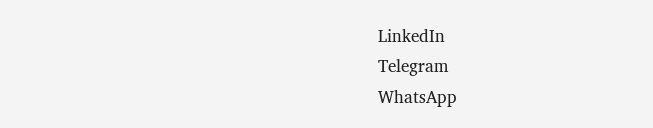LinkedIn
Telegram
WhatsApp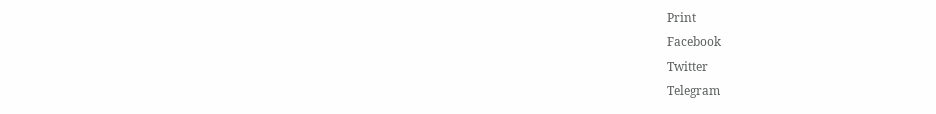Print
Facebook
Twitter
Telegram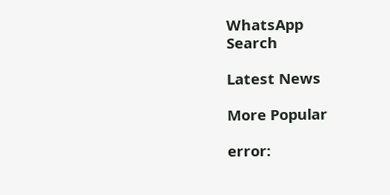WhatsApp
Search

Latest News

More Popular

error: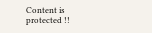Content is protected !!